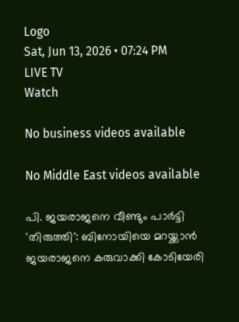Logo
Sat, Jun 13, 2026 • 07:24 PM
LIVE TV
Watch

No business videos available

No Middle East videos available

പി. ജയരാജനെ വീണ്ടും പാര്‍ട്ടി 'തിരുത്തി': ബിനോയിയെ മറയ്ക്കാന്‍ ജയരാജനെ കരുവാക്കി കോടിയേരി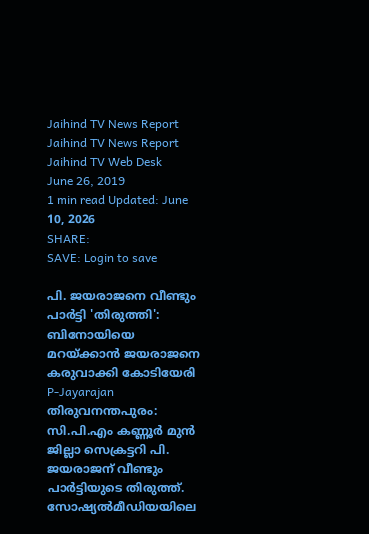Jaihind TV News Report
Jaihind TV News Report
Jaihind TV Web Desk
June 26, 2019
1 min read Updated: June 10, 2026
SHARE:
SAVE: Login to save

പി. ജയരാജനെ വീണ്ടും പാര്‍ട്ടി 'തിരുത്തി': ബിനോയിയെ മറയ്ക്കാന്‍ ജയരാജനെ കരുവാക്കി കോടിയേരി
P-Jayarajan തിരുവനന്തപുരം: സി.പി.എം കണ്ണൂര്‍ മുന്‍ ജില്ലാ സെക്രട്ടറി പി. ജയരാജന് വീണ്ടും പാര്‍ട്ടിയുടെ തിരുത്ത്. സോഷ്യല്‍മീഡിയയിലെ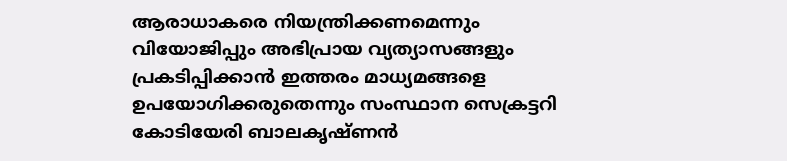ആരാധാകരെ നിയന്ത്രിക്കണമെന്നും വിയോജിപ്പും അഭിപ്രായ വ്യത്യാസങ്ങളും പ്രകടിപ്പിക്കാന്‍ ഇത്തരം മാധ്യമങ്ങളെ ഉപയോഗിക്കരുതെന്നും സംസ്ഥാന സെക്രട്ടറി കോടിയേരി ബാലകൃഷ്ണന്‍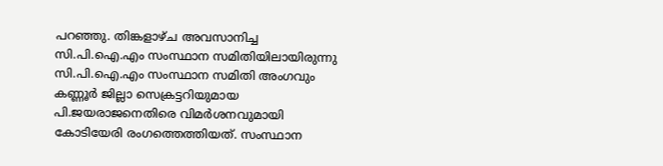പറഞ്ഞു. തിങ്കളാഴ്ച അവസാനിച്ച സി.പി.ഐ.എം സംസ്ഥാന സമിതിയിലായിരുന്നു സി.പി.ഐ.എം സംസ്ഥാന സമിതി അംഗവും കണ്ണൂര്‍ ജില്ലാ സെക്രട്ടറിയുമായ പി.ജയരാജനെതിരെ വിമര്‍ശനവുമായി കോടിയേരി രംഗത്തെത്തിയത്. സംസ്ഥാന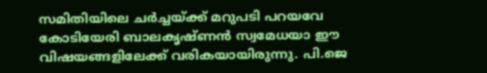സമിതിയിലെ ചര്‍ച്ചയ്ക്ക് മറുപടി പറയവേ കോടിയേരി ബാലകൃഷ്ണന്‍ സ്വമേധയാ ഈ വിഷയങ്ങളിലേക്ക് വരികയായിരുന്നു. പി.ജെ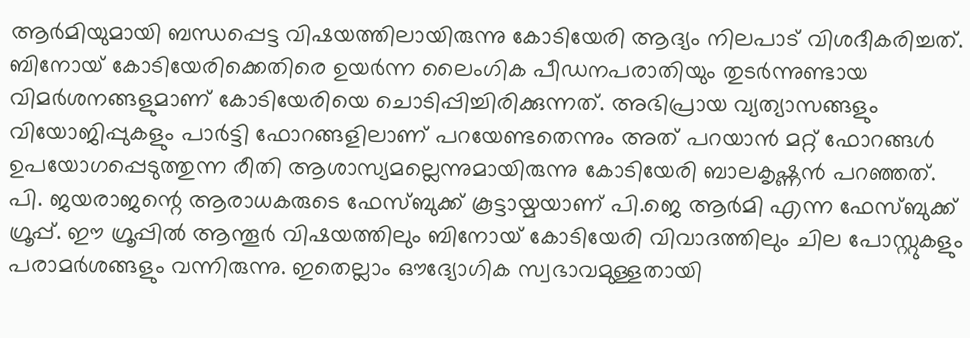ആര്‍മിയുമായി ബന്ധപ്പെട്ട വിഷയത്തിലായിരുന്നു കോടിയേരി ആദ്യം നിലപാട് വിശദീകരിച്ചത്. ബിനോയ് കോടിയേരിക്കെതിരെ ഉയര്‍ന്ന ലൈംഗിക പീഡനപരാതിയും തുടര്‍ന്നുണ്ടായ വിമര്‍ശനങ്ങളുമാണ് കോടിയേരിയെ ചൊടിപ്പിച്ചിരിക്കുന്നത്. അഭിപ്രായ വ്യത്യാസങ്ങളും വിയോജിപ്പുകളും പാര്‍ട്ടി ഫോറങ്ങളിലാണ് പറയേണ്ടതെന്നും അത് പറയാന്‍ മറ്റ് ഫോറങ്ങള്‍ ഉപയോഗപ്പെടുത്തുന്ന രീതി ആശാസ്യമല്ലെന്നുമായിരുന്നു കോടിയേരി ബാലകൃഷ്ണന്‍ പറഞ്ഞത്. പി. ജയരാജന്റെ ആരാധകരുടെ ഫേസ്ബുക്ക് കൂട്ടായ്മയാണ് പി.ജെ ആര്‍മി എന്ന ഫേസ്ബുക്ക് ഗ്രൂപ്പ്. ഈ ഗ്രൂപ്പില്‍ ആന്തൂര്‍ വിഷയത്തിലും ബിനോയ് കോടിയേരി വിവാദത്തിലും ചില പോസ്റ്റുകളും പരാമര്‍ശങ്ങളും വന്നിരുന്നു. ഇതെല്ലാം ഔദ്യോഗിക സ്വഭാവമുള്ളതായി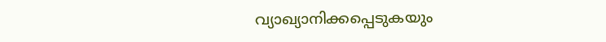വ്യാഖ്യാനിക്കപ്പെടുകയും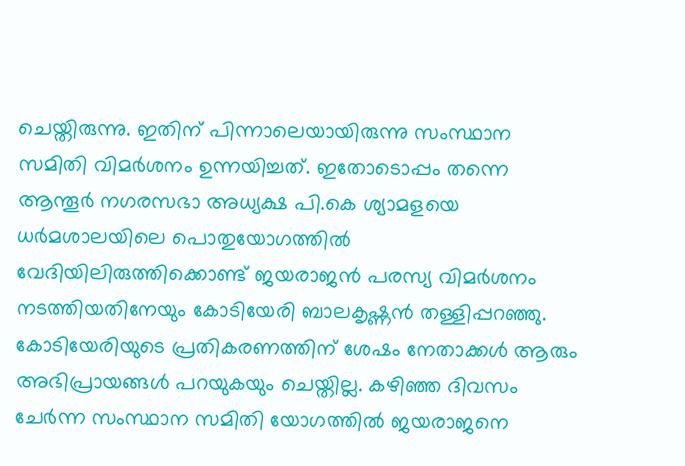ചെയ്തിരുന്നു. ഇതിന് പിന്നാലെയായിരുന്നു സംസ്ഥാന സമിതി വിമര്‍ശനം ഉന്നയിച്ചത്. ഇതോടൊപ്പം തന്നെ ആന്തൂര്‍ നഗരസഭാ അധ്യക്ഷ പി.കെ ശ്യാമളയെ ധര്‍മശാലയിലെ പൊതുയോഗത്തില്‍ വേദിയിലിരുത്തിക്കൊണ്ട് ജയരാജന്‍ പരസ്യ വിമര്‍ശനം നടത്തിയതിനേയും കോടിയേരി ബാലകൃഷ്ണന്‍ തള്ളിപ്പറഞ്ഞു. കോടിയേരിയുടെ പ്രതികരണത്തിന് ശേഷം നേതാക്കള്‍ ആരും അഭിപ്രായങ്ങള്‍ പറയുകയും ചെയ്തില്ല. കഴിഞ്ഞ ദിവസം ചേര്‍ന്ന സംസ്ഥാന സമിതി യോഗത്തില്‍ ജയരാജനെ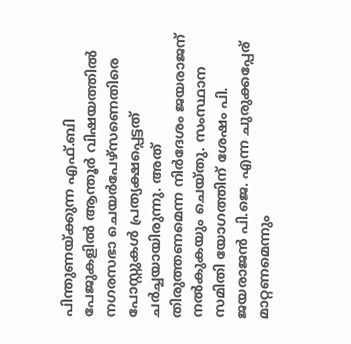പിന്തുണയ്ക്കുന്ന എഫ്.ബി പേജുകളില്‍ ആന്തൂര്‍ വിഷയത്തില്‍ നഗരസഭാ ചെയര്‍പേഴ്സണെതിരെ പോസ്റ്റുകള്‍ പ്രത്യക്ഷപ്പെട്ടത് ചര്‍ച്ചയായിരുന്നു. അത് തിരുത്തണമെന്ന നിര്‍ദേശം ജയരാജന് നല്‍കുകയും ചെയ്തു. സംസ്ഥാന സമിതി യോഗത്തിന് ശേഷം പി. ജയരാജന്‍ പി.ജെ. എന്ന ചുരുക്കപ്പേര് മാറ്റണമെന്നും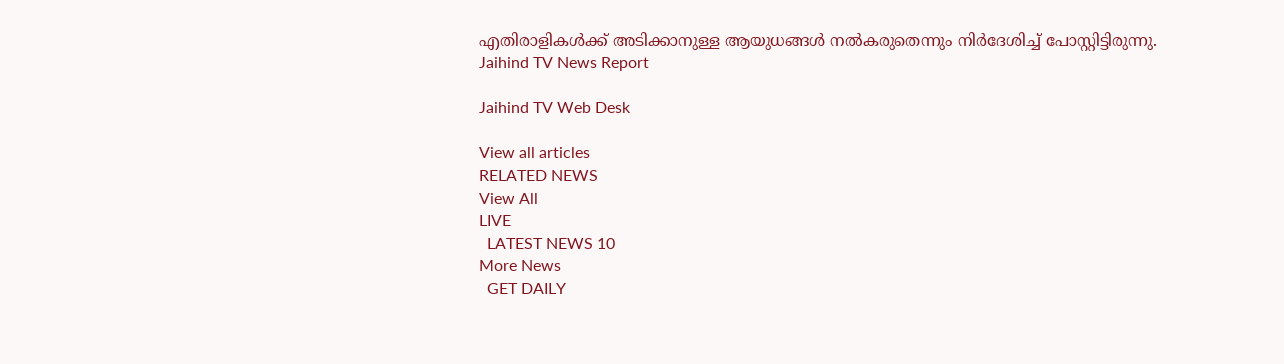എതിരാളികള്‍ക്ക് അടിക്കാനുള്ള ആയുധങ്ങള്‍ നല്‍കരുതെന്നും നിര്‍ദേശിച്ച് പോസ്റ്റിട്ടിരുന്നു.
Jaihind TV News Report

Jaihind TV Web Desk

View all articles
RELATED NEWS
View All
LIVE
  LATEST NEWS 10
More News
  GET DAILY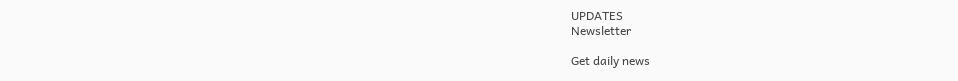UPDATES
Newsletter

Get daily news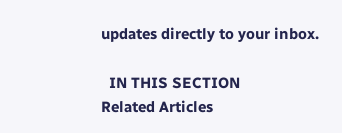updates directly to your inbox.

  IN THIS SECTION
Related Articles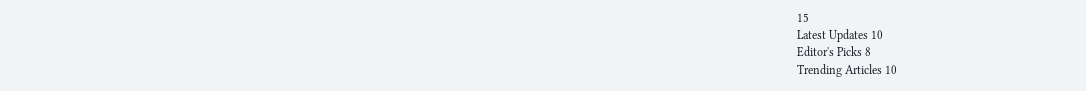15
Latest Updates 10
Editor's Picks 8
Trending Articles 10